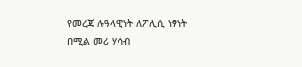የመረጃ ሉዓላዊነት ለፖሊሲ ነፃነት በሚል መሪ ሃሳብ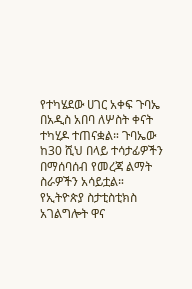የተካሄደው ሀገር አቀፍ ጉባኤ በአዲስ አበባ ለሦስት ቀናት ተካሂዶ ተጠናቋል። ጉባኤው ከ30 ሺህ በላይ ተሳታፊዎችን በማሰባሰብ የመረጃ ልማት ስራዎችን አሳይቷል።
የኢትዮጵያ ስታቲስቲክስ አገልግሎት ዋና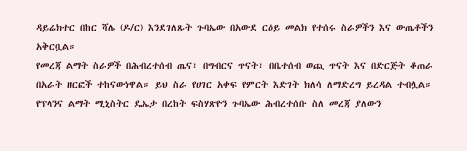ዳይሬክተር በከር ሻሌ (ዶ/ር) እንደገለጹት ጉባኤው በአውደ ርዕይ መልክ የተሰሩ ስራዎችን እና ውጤቶችን አቅርቧል።
የመረጃ ልማት ስራዎች በሕብረተሰብ ጤና፣ በግብርና ጥናት፣ በቤተሰብ ወጪ ጥናት እና በድርጅት ቆጠራ በአራት ዘርፎች ተከናውነዋል። ይህ ስራ የሀገር አቀፍ የምርት እድገት ክለሳ ለማድረግ ይረዳል ተብሏል።
የፕላንና ልማት ሚኒስትር ዴኤታ በረከት ፍስሃጽዮን ጉባኤው ሕብረተሰቡ ስለ መረጃ ያለውን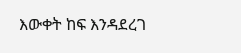እውቀት ከፍ እንዳደረገ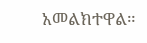አመልክተዋል።